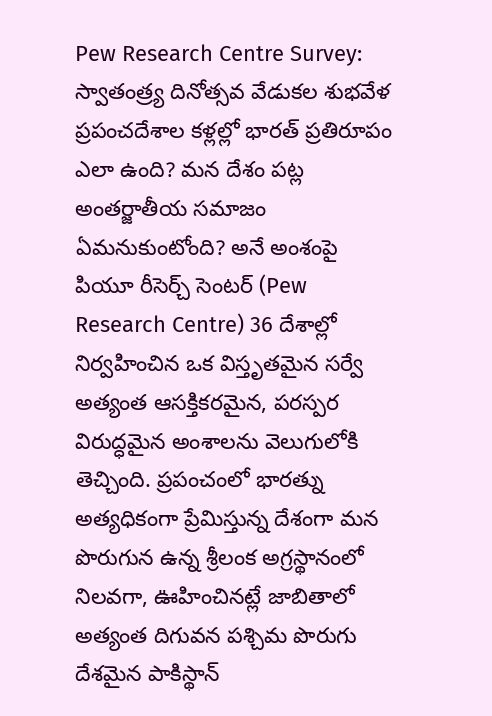Pew Research Centre Survey: స్వాతంత్ర్య దినోత్సవ వేడుకల శుభవేళ ప్రపంచదేశాల కళ్లల్లో భారత్ ప్రతిరూపం ఎలా ఉంది? మన దేశం పట్ల అంతర్జాతీయ సమాజం ఏమనుకుంటోంది? అనే అంశంపై పియూ రీసెర్చ్ సెంటర్ (Pew Research Centre) 36 దేశాల్లో నిర్వహించిన ఒక విస్తృతమైన సర్వే అత్యంత ఆసక్తికరమైన, పరస్పర విరుద్ధమైన అంశాలను వెలుగులోకి తెచ్చింది. ప్రపంచంలో భారత్ను అత్యధికంగా ప్రేమిస్తున్న దేశంగా మన పొరుగున ఉన్న శ్రీలంక అగ్రస్థానంలో నిలవగా, ఊహించినట్లే జాబితాలో అత్యంత దిగువన పశ్చిమ పొరుగు దేశమైన పాకిస్థాన్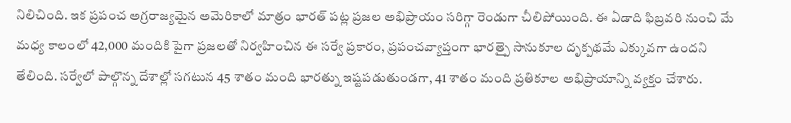నిలిచింది. ఇక ప్రపంచ అగ్రరాజ్యమైన అమెరికాలో మాత్రం భారత్ పట్ల ప్రజల అభిప్రాయం సరిగ్గా రెండుగా చీలిపోయింది. ఈ ఏడాది ఫిబ్రవరి నుంచి మే మధ్య కాలంలో 42,000 మందికి పైగా ప్రజలతో నిర్వహించిన ఈ సర్వే ప్రకారం, ప్రపంచవ్యాప్తంగా భారత్పై సానుకూల దృక్పథమే ఎక్కువగా ఉందని తేలింది. సర్వేలో పాల్గొన్న దేశాల్లో సగటున 45 శాతం మంది భారత్ను ఇష్టపడుతుండగా, 41 శాతం మంది ప్రతికూల అభిప్రాయాన్ని వ్యక్తం చేశారు.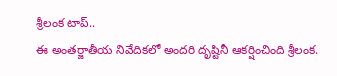శ్రీలంక టాప్..
ఈ అంతర్జాతీయ నివేదికలో అందరి దృష్టినీ ఆకర్షించింది శ్రీలంక.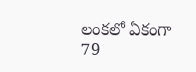లంకలో ఏకంగా 79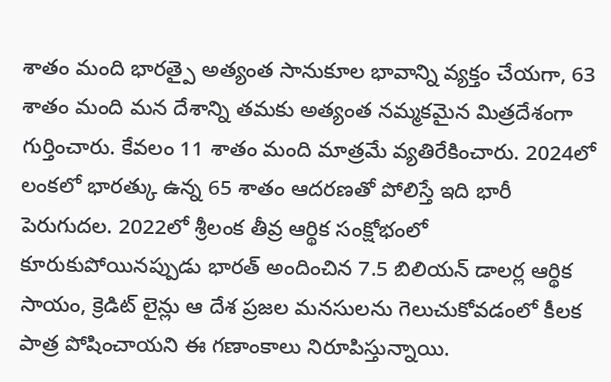శాతం మంది భారత్పై అత్యంత సానుకూల భావాన్ని వ్యక్తం చేయగా, 63 శాతం మంది మన దేశాన్ని తమకు అత్యంత నమ్మకమైన మిత్రదేశంగా గుర్తించారు. కేవలం 11 శాతం మంది మాత్రమే వ్యతిరేకించారు. 2024లో లంకలో భారత్కు ఉన్న 65 శాతం ఆదరణతో పోలిస్తే ఇది భారీ పెరుగుదల. 2022లో శ్రీలంక తీవ్ర ఆర్థిక సంక్షోభంలో కూరుకుపోయినప్పుడు భారత్ అందించిన 7.5 బిలియన్ డాలర్ల ఆర్థిక సాయం, క్రెడిట్ లైన్లు ఆ దేశ ప్రజల మనసులను గెలుచుకోవడంలో కీలక పాత్ర పోషించాయని ఈ గణాంకాలు నిరూపిస్తున్నాయి.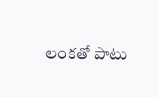లంకతో పాటు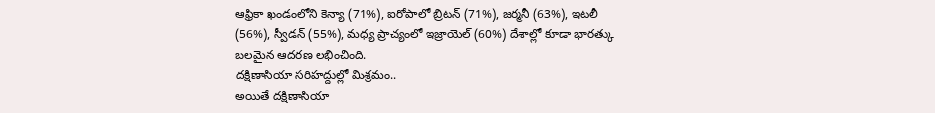ఆఫ్రికా ఖండంలోని కెన్యా (71%), ఐరోపాలో బ్రిటన్ (71%), జర్మనీ (63%), ఇటలీ (56%), స్వీడన్ (55%), మధ్య ప్రాచ్యంలో ఇజ్రాయెల్ (60%) దేశాల్లో కూడా భారత్కు బలమైన ఆదరణ లభించింది.
దక్షిణాసియా సరిహద్దుల్లో మిశ్రమం..
అయితే దక్షిణాసియా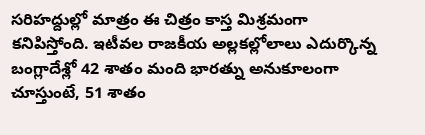సరిహద్దుల్లో మాత్రం ఈ చిత్రం కాస్త మిశ్రమంగా కనిపిస్తోంది. ఇటీవల రాజకీయ అల్లకల్లోలాలు ఎదుర్కొన్న బంగ్లాదేశ్లో 42 శాతం మంది భారత్ను అనుకూలంగా చూస్తుంటే, 51 శాతం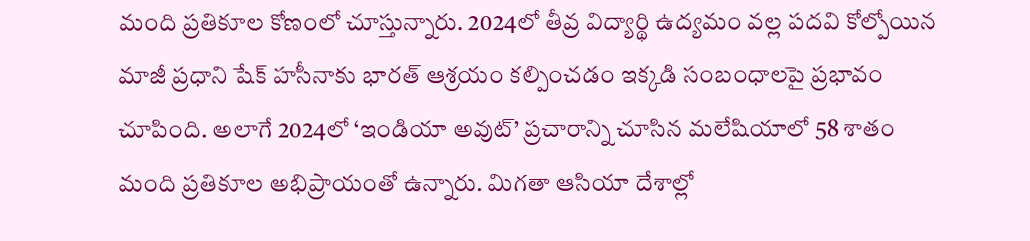మంది ప్రతికూల కోణంలో చూస్తున్నారు. 2024లో తీవ్ర విద్యార్థి ఉద్యమం వల్ల పదవి కోల్పోయిన మాజీ ప్రధాని షేక్ హసీనాకు భారత్ ఆశ్రయం కల్పించడం ఇక్కడి సంబంధాలపై ప్రభావం చూపింది. అలాగే 2024లో ‘ఇండియా అవుట్’ ప్రచారాన్ని చూసిన మలేషియాలో 58 శాతం మంది ప్రతికూల అభిప్రాయంతో ఉన్నారు. మిగతా ఆసియా దేశాల్లో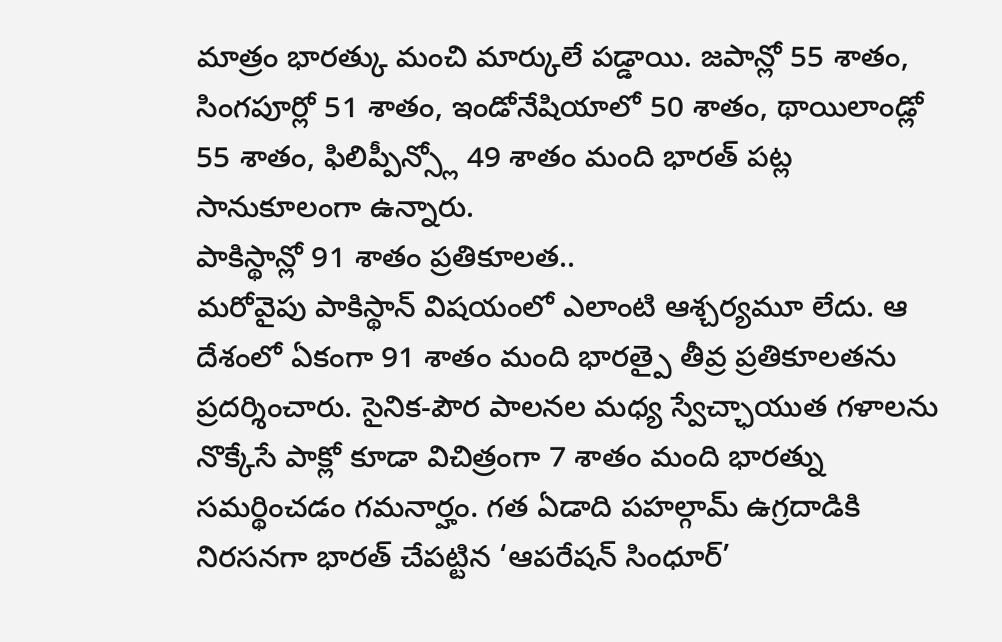మాత్రం భారత్కు మంచి మార్కులే పడ్డాయి. జపాన్లో 55 శాతం, సింగపూర్లో 51 శాతం, ఇండోనేషియాలో 50 శాతం, థాయిలాండ్లో 55 శాతం, ఫిలిప్పీన్స్లో 49 శాతం మంది భారత్ పట్ల సానుకూలంగా ఉన్నారు.
పాకిస్థాన్లో 91 శాతం ప్రతికూలత..
మరోవైపు పాకిస్థాన్ విషయంలో ఎలాంటి ఆశ్చర్యమూ లేదు. ఆ దేశంలో ఏకంగా 91 శాతం మంది భారత్పై తీవ్ర ప్రతికూలతను ప్రదర్శించారు. సైనిక-పౌర పాలనల మధ్య స్వేచ్ఛాయుత గళాలను నొక్కేసే పాక్లో కూడా విచిత్రంగా 7 శాతం మంది భారత్ను సమర్థించడం గమనార్హం. గత ఏడాది పహల్గామ్ ఉగ్రదాడికి నిరసనగా భారత్ చేపట్టిన ‘ఆపరేషన్ సింధూర్’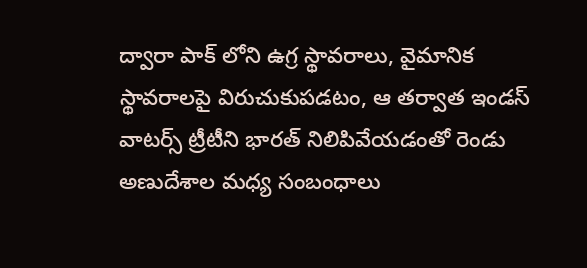ద్వారా పాక్ లోని ఉగ్ర స్థావరాలు, వైమానిక స్థావరాలపై విరుచుకుపడటం, ఆ తర్వాత ఇండస్ వాటర్స్ ట్రీటీని భారత్ నిలిపివేయడంతో రెండు అణుదేశాల మధ్య సంబంధాలు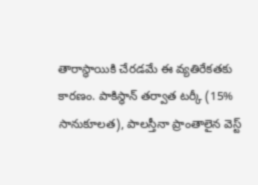తారాస్థాయికి చేరడమే ఈ వ్యతిరేకతకు కారణం. పాకిస్థాన్ తర్వాత టర్కీ (15% సానుకూలత), పాలస్తీనా ప్రాంతాలైన వెస్ట్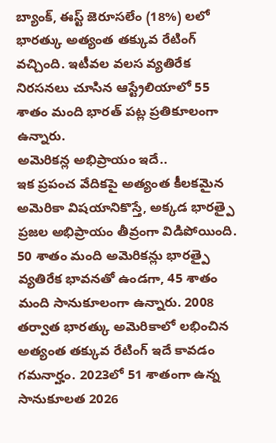బ్యాంక్, ఈస్ట్ జెరూసలేం (18%) లలో భారత్కు అత్యంత తక్కువ రేటింగ్ వచ్చింది. ఇటీవల వలస వ్యతిరేక నిరసనలు చూసిన ఆస్ట్రేలియాలో 55 శాతం మంది భారత్ పట్ల ప్రతికూలంగా ఉన్నారు.
అమెరికన్ల అభిప్రాయం ఇదే..
ఇక ప్రపంచ వేదికపై అత్యంత కీలకమైన అమెరికా విషయానికొస్తే, అక్కడ భారత్పై ప్రజల అభిప్రాయం తీవ్రంగా విడిపోయింది. 50 శాతం మంది అమెరికన్లు భారత్పై వ్యతిరేక భావనతో ఉండగా, 45 శాతం మంది సానుకూలంగా ఉన్నారు. 2008 తర్వాత భారత్కు అమెరికాలో లభించిన అత్యంత తక్కువ రేటింగ్ ఇదే కావడం గమనార్హం. 2023లో 51 శాతంగా ఉన్న సానుకూలత 2026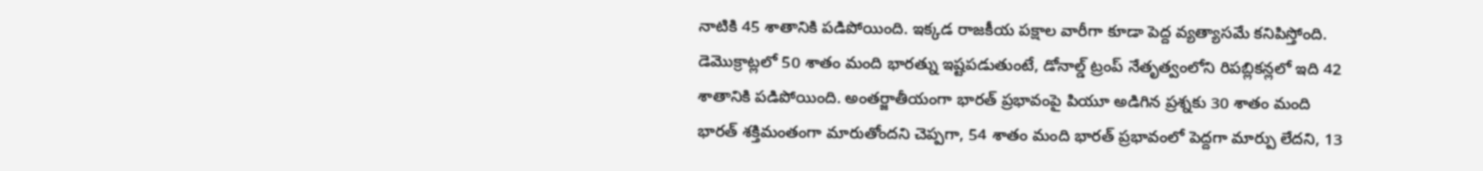నాటికి 45 శాతానికి పడిపోయింది. ఇక్కడ రాజకీయ పక్షాల వారీగా కూడా పెద్ద వ్యత్యాసమే కనిపిస్తోంది. డెమొక్రాట్లలో 50 శాతం మంది భారత్ను ఇష్టపడుతుంటే, డోనాల్డ్ ట్రంప్ నేతృత్వంలోని రిపబ్లికన్లలో ఇది 42 శాతానికి పడిపోయింది. అంతర్జాతీయంగా భారత్ ప్రభావంపై పియూ అడిగిన ప్రశ్నకు 30 శాతం మంది భారత్ శక్తిమంతంగా మారుతోందని చెప్పగా, 54 శాతం మంది భారత్ ప్రభావంలో పెద్దగా మార్పు లేదని, 13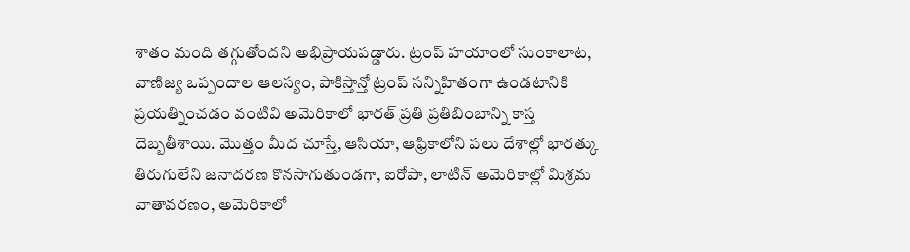శాతం మంది తగ్గుతోందని అభిప్రాయపడ్డారు. ట్రంప్ హయాంలో సుంకాలాట, వాణిజ్య ఒప్పందాల ఆలస్యం, పాకిస్తాన్తో ట్రంప్ సన్నిహితంగా ఉండటానికి ప్రయత్నించడం వంటివి అమెరికాలో భారత్ ప్రతి ప్రతిబింబాన్ని కాస్త దెబ్బతీశాయి. మొత్తం మీద చూస్తే, ఆసియా, ఆఫ్రికాలోని పలు దేశాల్లో భారత్కు తిరుగులేని జనాదరణ కొనసాగుతుండగా, ఐరోపా, లాటిన్ అమెరికాల్లో మిశ్రమ వాతావరణం, అమెరికాలో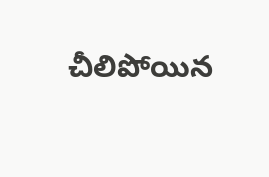చీలిపోయిన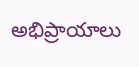అభిప్రాయాలు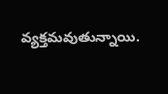వ్యక్తమవుతున్నాయి.